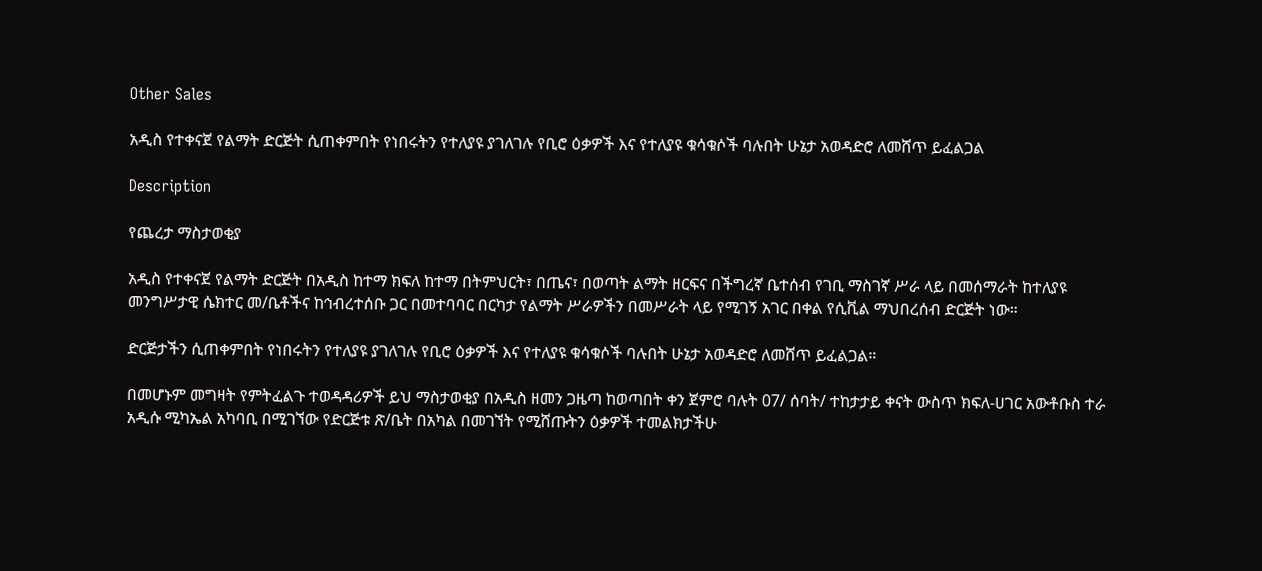Other Sales

አዲስ የተቀናጀ የልማት ድርጅት ሲጠቀምበት የነበሩትን የተለያዩ ያገለገሉ የቢሮ ዕቃዎች እና የተለያዩ ቁሳቁሶች ባሉበት ሁኔታ አወዳድሮ ለመሸጥ ይፈልጋል

Description

የጨረታ ማስታወቂያ

አዲስ የተቀናጀ የልማት ድርጅት በአዲስ ከተማ ክፍለ ከተማ በትምህርት፣ በጤና፣ በወጣት ልማት ዘርፍና በችግረኛ ቤተሰብ የገቢ ማስገኛ ሥራ ላይ በመሰማራት ከተለያዩ መንግሥታዊ ሴክተር መ/ቤቶችና ከኅብረተሰቡ ጋር በመተባባር በርካታ የልማት ሥራዎችን በመሥራት ላይ የሚገኝ አገር በቀል የሲቪል ማህበረሰብ ድርጅት ነው።

ድርጅታችን ሲጠቀምበት የነበሩትን የተለያዩ ያገለገሉ የቢሮ ዕቃዎች እና የተለያዩ ቁሳቁሶች ባሉበት ሁኔታ አወዳድሮ ለመሸጥ ይፈልጋል።

በመሆኑም መግዛት የምትፈልጉ ተወዳዳሪዎች ይህ ማስታወቂያ በአዲስ ዘመን ጋዜጣ ከወጣበት ቀን ጀምሮ ባሉት 07/ ሰባት/ ተከታታይ ቀናት ውስጥ ክፍለ-ሀገር አውቶቡስ ተራ አዲሱ ሚካኤል አካባቢ በሚገኘው የድርጅቱ ጽ/ቤት በአካል በመገኘት የሚሸጡትን ዕቃዎች ተመልክታችሁ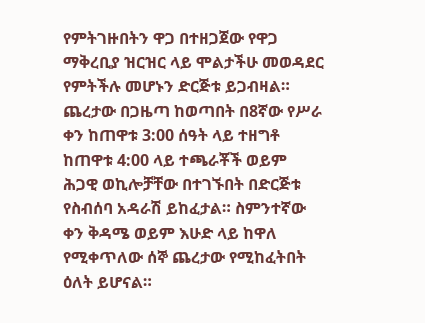የምትገዙበትን ዋጋ በተዘጋጀው የዋጋ ማቅረቢያ ዝርዝር ላይ ሞልታችሁ መወዳደር የምትችሉ መሆኑን ድርጅቱ ይጋብዛል። ጨረታው በጋዜጣ ከወጣበት በ8ኛው የሥራ ቀን ከጠዋቱ 3:00 ሰዓት ላይ ተዘግቶ ከጠዋቱ 4:00 ላይ ተጫራቾች ወይም ሕጋዊ ወኪሎቻቸው በተገኙበት በድርጅቱ የስብሰባ አዳራሽ ይከፈታል። ስምንተኛው ቀን ቅዳሜ ወይም እሁድ ላይ ከዋለ የሚቀጥለው ሰኞ ጨረታው የሚከፈትበት ዕለት ይሆናል።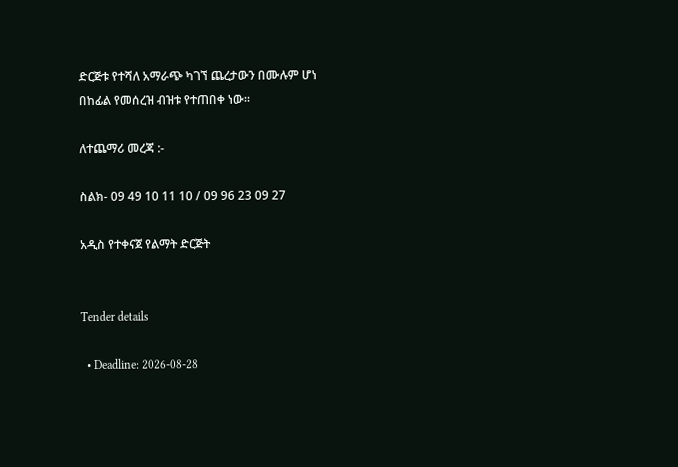ድርጅቱ የተሻለ አማራጭ ካገኘ ጨረታውን በሙሉም ሆነ በከፊል የመሰረዝ ብዝቱ የተጠበቀ ነው።

ለተጨማሪ መረጃ :-

ስልክ- 09 49 10 11 10 / 09 96 23 09 27

አዲስ የተቀናጀ የልማት ድርጅት


Tender details

  • Deadline: 2026-08-28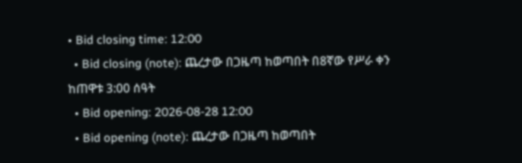• Bid closing time: 12:00
  • Bid closing (note): ጨረታው በጋዜጣ ከወጣበት በ8ኛው የሥራ ቀን ከጠዋቱ 3:00 ሰዓት
  • Bid opening: 2026-08-28 12:00
  • Bid opening (note): ጨረታው በጋዜጣ ከወጣበት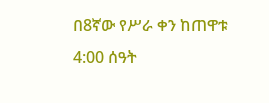በ8ኛው የሥራ ቀን ከጠዋቱ 4:00 ሰዓት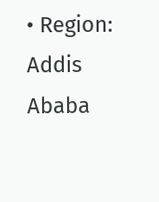• Region: Addis Ababa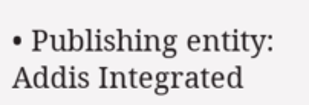• Publishing entity: Addis Integrated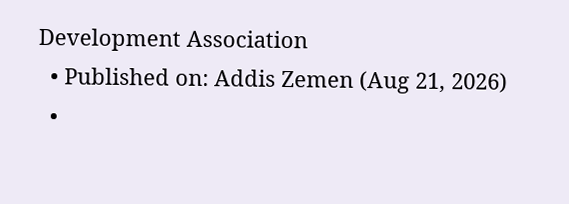Development Association
  • Published on: Addis Zemen (Aug 21, 2026)
  •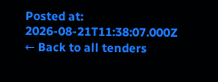Posted at: 2026-08-21T11:38:07.000Z
← Back to all tenders